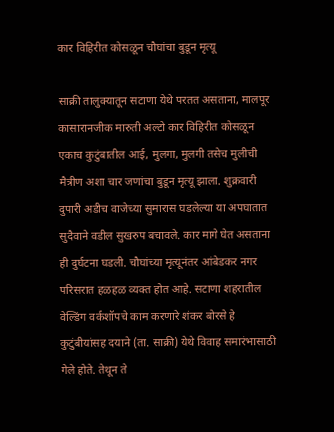कार विहिरीत कोसळून चौघांचा बुडून मृत्यू

साक्री तालुक्यातून सटाणा येथे परतत असताना, मालपूर कासारानजीक मारुती अल्टो कार विहिरीत कोसळून एकाच कुटुंबातील आई, मुलगा, मुलगी तसेच मुलीची मैत्रीण अशा चार जणांचा बुडून मृत्यू झाला. शुक्रवारी दुपारी अडीच वाजेच्या सुमारास घडलेल्या या अपघातात सुदैवाने वडील सुखरुप बचावले. कार मागे घेत असताना ही दुर्घटना घडली. चौघांच्या मृत्यूनंतर आंबेडकर नगर परिसरात हळहळ व्यक्त होत आहे. सटाणा शहरातील वेल्डिंग वर्कशॉपचे काम करणारे शंकर बोरसे हे कुटुंबीयांसह दयाने (ता. साक्री) येथे विवाह समारंभासाठी गेले होते. तेथून ते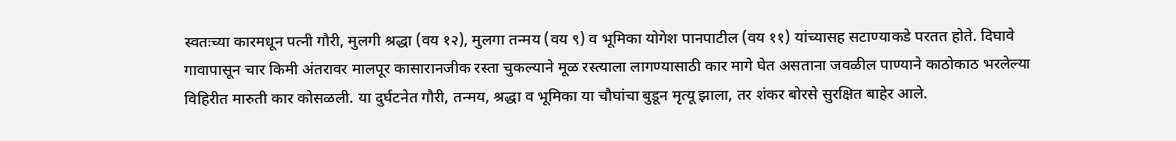स्वतःच्या कारमधून पत्नी गौरी, मुलगी श्रद्धा (वय १२), मुलगा तन्मय (वय ९) व भूमिका योगेश पानपाटील (वय ११) यांच्यासह सटाण्याकडे परतत होते. दिघावे गावापासून चार किमी अंतरावर मालपूर कासारानजीक रस्ता चुकल्याने मूळ रस्त्याला लागण्यासाठी कार मागे घेत असताना जवळील पाण्याने काठोकाठ भरलेल्या विहिरीत मारुती कार कोसळली. या दुर्घटनेत गौरी, तन्मय, श्रद्धा व भूमिका या चौघांचा बुडून मृत्यू झाला, तर शंकर बोरसे सुरक्षित बाहेर आले.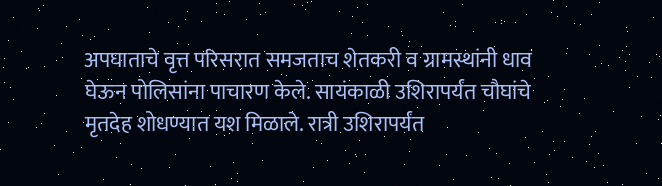अपघाताचे वृत्त परिसरात समजताच शेतकरी व ग्रामस्थांनी धाव घेऊन पोलिसांना पाचारण केले. सायंकाळी उशिरापर्यंत चौघांचे मृतदेह शोधण्यात यश मिळाले. रात्री उशिरापर्यंत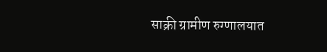साक्री ग्रामीण रुग्णालयात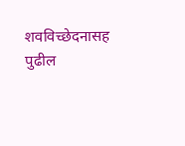शवविच्छेदनासह पुढील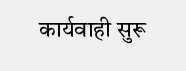कार्यवाही सुरू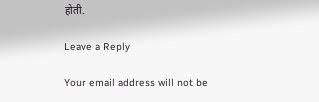होती.

Leave a Reply

Your email address will not be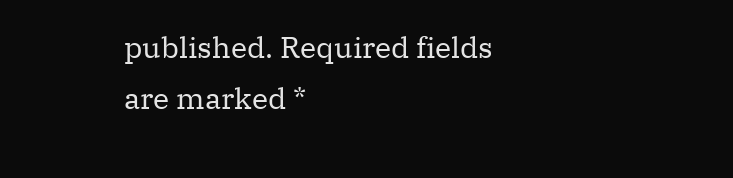published. Required fields are marked *